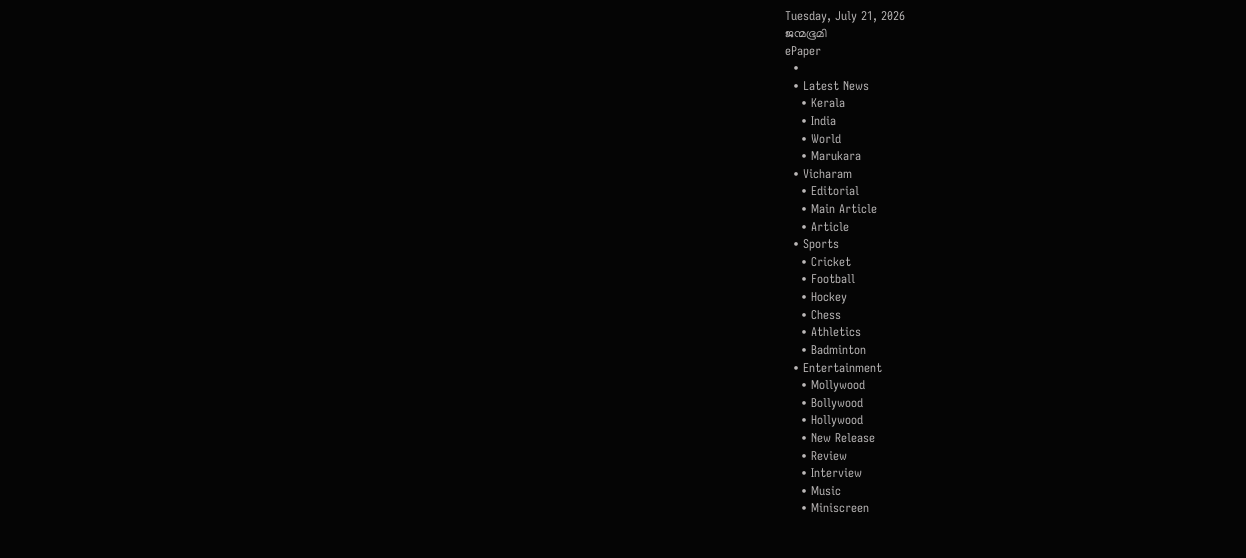Tuesday, July 21, 2026
ജന്മഭൂമി
ePaper
  •
  • Latest News
    • Kerala
    • India
    • World
    • Marukara
  • Vicharam
    • Editorial
    • Main Article
    • Article
  • Sports
    • Cricket
    • Football
    • Hockey
    • Chess
    • Athletics
    • Badminton
  • Entertainment
    • Mollywood
    • Bollywood
    • Hollywood
    • New Release
    • Review
    • Interview
    • Music
    • Miniscreen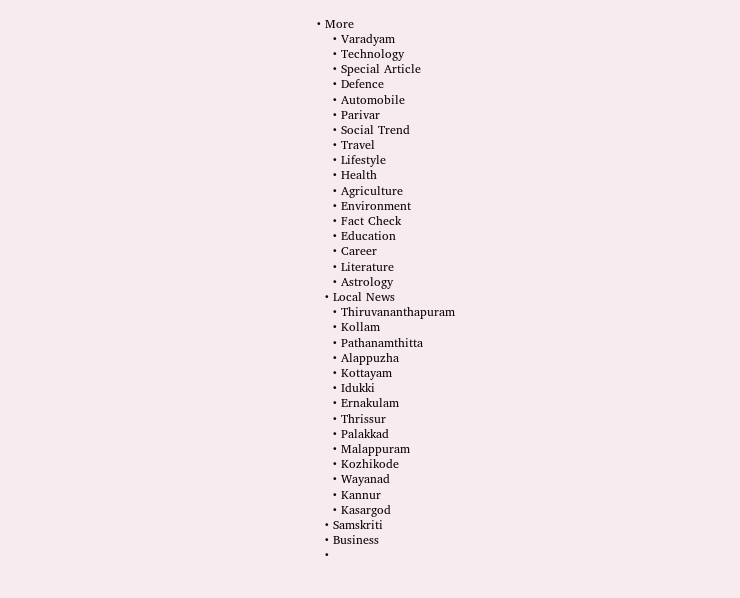• More
    • Varadyam
    • Technology
    • Special Article
    • Defence
    • Automobile
    • Parivar
    • Social Trend
    • Travel
    • Lifestyle
    • Health
    • Agriculture
    • Environment
    • Fact Check
    • Education
    • Career
    • Literature
    • Astrology
  • Local News
    • Thiruvananthapuram
    • Kollam
    • Pathanamthitta
    • Alappuzha
    • Kottayam
    • Idukki
    • Ernakulam
    • Thrissur
    • Palakkad
    • Malappuram
    • Kozhikode
    • Wayanad
    • Kannur
    • Kasargod
  • Samskriti
  • Business
  •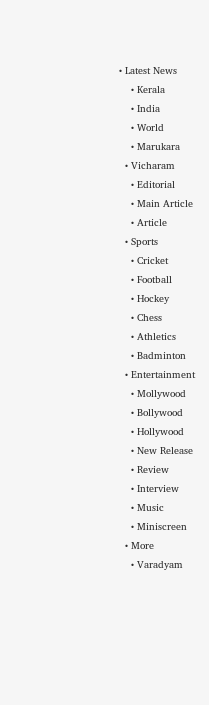• Latest News
    • Kerala
    • India
    • World
    • Marukara
  • Vicharam
    • Editorial
    • Main Article
    • Article
  • Sports
    • Cricket
    • Football
    • Hockey
    • Chess
    • Athletics
    • Badminton
  • Entertainment
    • Mollywood
    • Bollywood
    • Hollywood
    • New Release
    • Review
    • Interview
    • Music
    • Miniscreen
  • More
    • Varadyam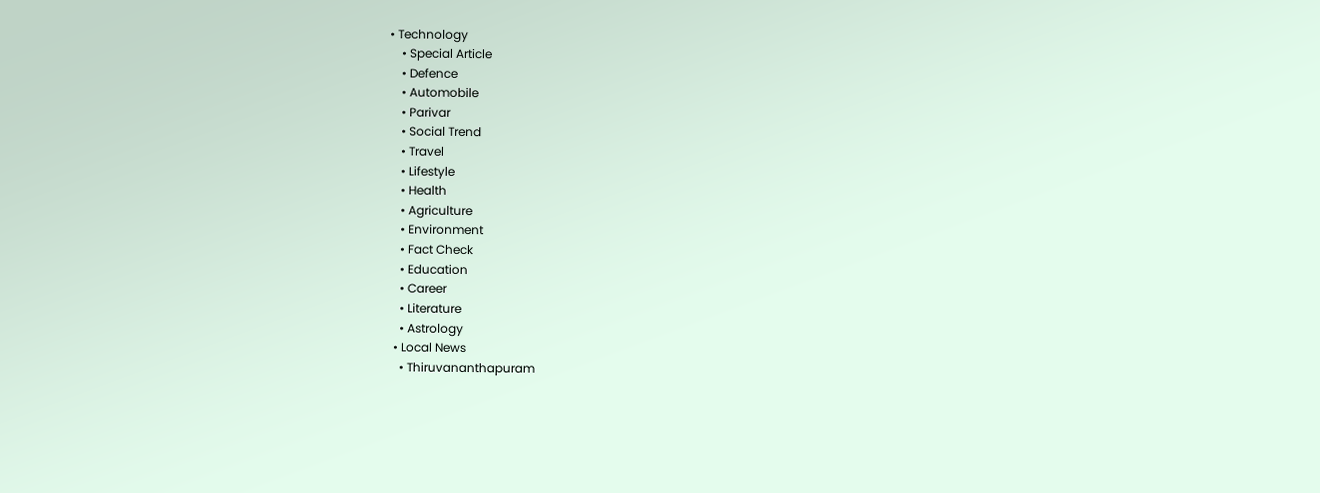• Technology
    • Special Article
    • Defence
    • Automobile
    • Parivar
    • Social Trend
    • Travel
    • Lifestyle
    • Health
    • Agriculture
    • Environment
    • Fact Check
    • Education
    • Career
    • Literature
    • Astrology
  • Local News
    • Thiruvananthapuram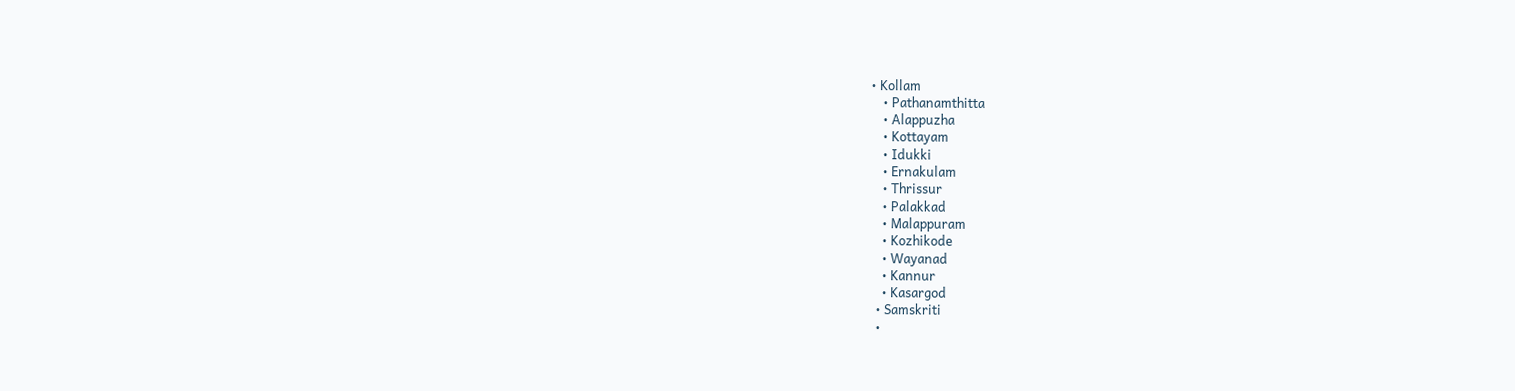• Kollam
    • Pathanamthitta
    • Alappuzha
    • Kottayam
    • Idukki
    • Ernakulam
    • Thrissur
    • Palakkad
    • Malappuram
    • Kozhikode
    • Wayanad
    • Kannur
    • Kasargod
  • Samskriti
  •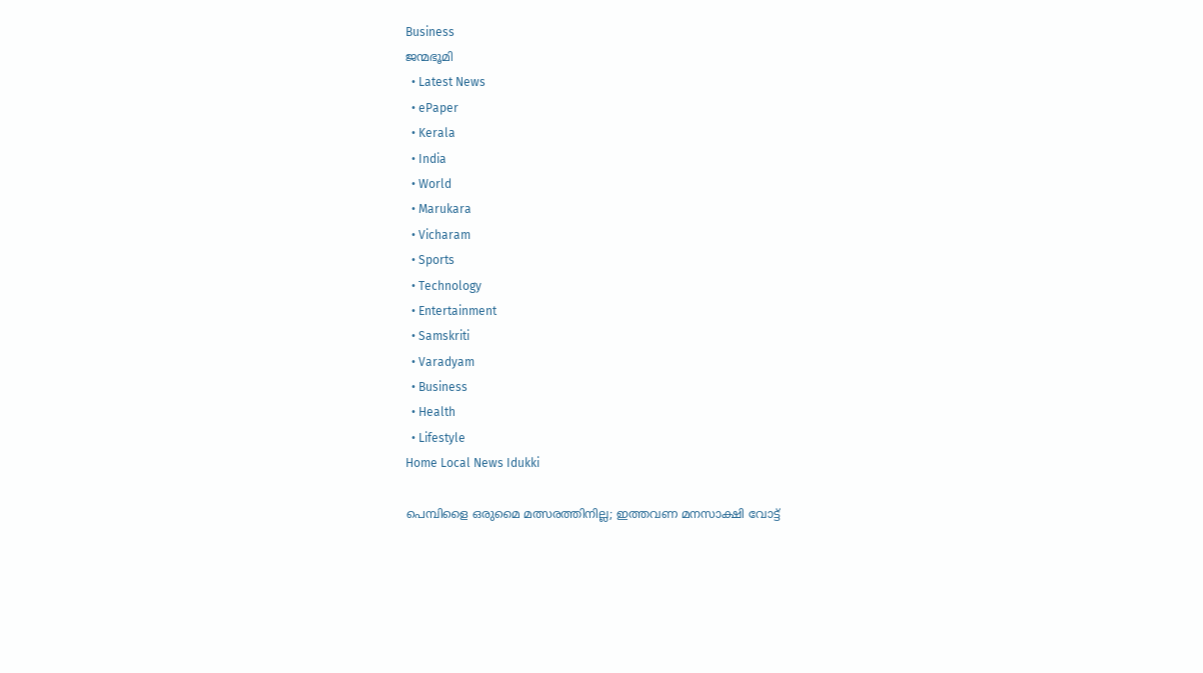Business
ജന്മഭൂമി
  • Latest News
  • ePaper
  • Kerala
  • India
  • World
  • Marukara
  • Vicharam
  • Sports
  • Technology
  • Entertainment
  • Samskriti
  • Varadyam
  • Business
  • Health
  • Lifestyle
Home Local News Idukki

പെമ്പിളൈ ഒരുമൈ മത്സരത്തിനില്ല; ഇത്തവണ മനസാക്ഷി വോട്ട്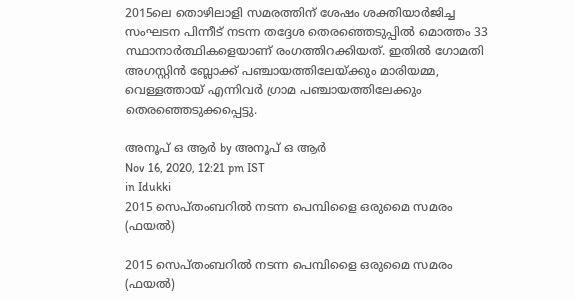2015ലെ തൊഴിലാളി സമരത്തിന് ശേഷം ശക്തിയാര്‍ജിച്ച സംഘടന പിന്നീട് നടന്ന തദ്ദേശ തെരഞ്ഞെടുപ്പില്‍ മൊത്തം 33 സ്ഥാനാര്‍ത്ഥികളെയാണ് രംഗത്തിറക്കിയത്. ഇതില്‍ ഗോമതി അഗസ്റ്റിന്‍ ബ്ലോക്ക് പഞ്ചായത്തിലേയ്‌ക്കും മാരിയമ്മ, വെള്ളത്തായ് എന്നിവര്‍ ഗ്രാമ പഞ്ചായത്തിലേക്കും തെരഞ്ഞെടുക്കപ്പെട്ടു.

അനൂപ് ഒ ആര്‍ by അനൂപ് ഒ ആര്‍
Nov 16, 2020, 12:21 pm IST
in Idukki
2015 സെപ്തംബറില്‍ നടന്ന പെമ്പിളൈ ഒരുമൈ സമരം (ഫയല്‍)

2015 സെപ്തംബറില്‍ നടന്ന പെമ്പിളൈ ഒരുമൈ സമരം (ഫയല്‍)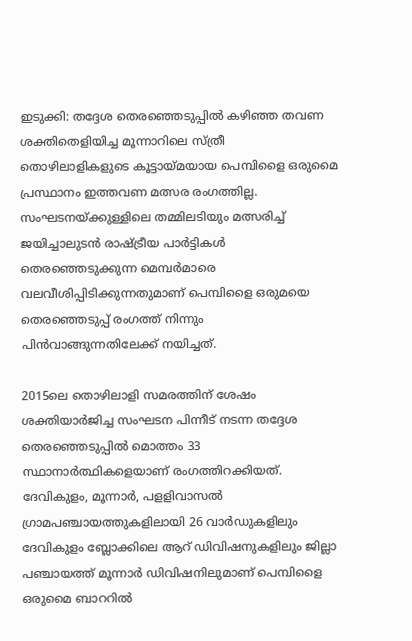ഇടുക്കി: തദ്ദേശ തെരഞ്ഞെടുപ്പില്‍ കഴിഞ്ഞ തവണ ശക്തിതെളിയിച്ച മൂന്നാറിലെ സ്ത്രീ തൊഴിലാളികളുടെ കൂട്ടായ്‌മയായ പെമ്പിളൈ ഒരുമൈ പ്രസ്ഥാനം ഇത്തവണ മത്സര രംഗത്തില്ല. സംഘടനയ്‌ക്കുള്ളിലെ തമ്മിലടിയും മത്സരിച്ച് ജയിച്ചാലുടന്‍ രാഷ്‌ട്രീയ പാര്‍ട്ടികള്‍ തെരഞ്ഞെടുക്കുന്ന മെമ്പര്‍മാരെ വലവീശിപ്പിടിക്കുന്നതുമാണ് പെമ്പിളൈ ഒരുമയെ തെരഞ്ഞെടുപ്പ് രംഗത്ത് നിന്നും പിന്‍വാങ്ങുന്നതിലേക്ക് നയിച്ചത്.

2015ലെ തൊഴിലാളി സമരത്തിന് ശേഷം ശക്തിയാര്‍ജിച്ച സംഘടന പിന്നീട് നടന്ന തദ്ദേശ തെരഞ്ഞെടുപ്പില്‍ മൊത്തം 33 സ്ഥാനാര്‍ത്ഥികളെയാണ് രംഗത്തിറക്കിയത്. ദേവികുളം, മൂന്നാര്‍, പളളിവാസല്‍ ഗ്രാമപഞ്ചായത്തുകളിലായി 26 വാര്‍ഡുകളിലും ദേവികുളം ബ്ലോക്കിലെ ആറ് ഡിവിഷനുകളിലും ജില്ലാ പഞ്ചായത്ത് മൂന്നാര്‍ ഡിവിഷനിലുമാണ് പെമ്പിളൈ ഒരുമൈ ബാററില്‍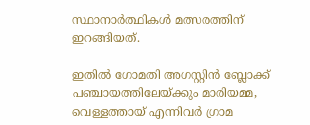സ്ഥാനാര്‍ത്ഥികള്‍ മത്സരത്തിന് ഇറങ്ങിയത്.

ഇതില്‍ ഗോമതി അഗസ്റ്റിന്‍ ബ്ലോക്ക് പഞ്ചായത്തിലേയ്‌ക്കും മാരിയമ്മ, വെള്ളത്തായ് എന്നിവര്‍ ഗ്രാമ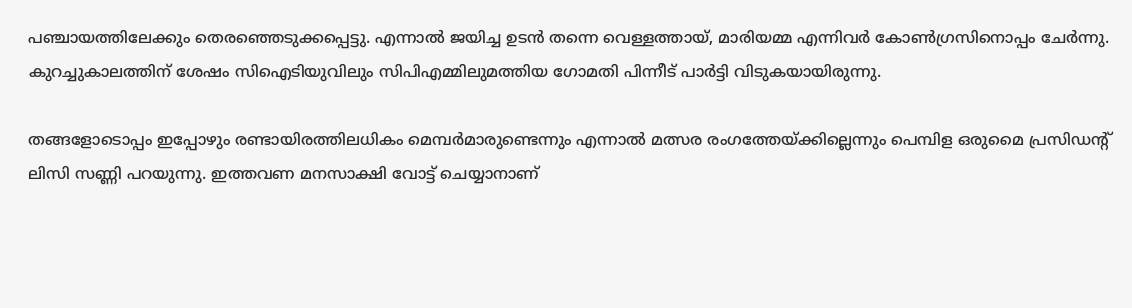പഞ്ചായത്തിലേക്കും തെരഞ്ഞെടുക്കപ്പെട്ടു. എന്നാല്‍ ജയിച്ച ഉടന്‍ തന്നെ വെള്ളത്തായ്, മാരിയമ്മ എന്നിവര്‍ കോണ്‍ഗ്രസിനൊപ്പം ചേര്‍ന്നു. കുറച്ചുകാലത്തിന് ശേഷം സിഐടിയുവിലും സിപിഎമ്മിലുമത്തിയ ഗോമതി പിന്നീട് പാര്‍ട്ടി വിടുകയായിരുന്നു.

തങ്ങളോടൊപ്പം ഇപ്പോഴും രണ്ടായിരത്തിലധികം മെമ്പര്‍മാരുണ്ടെന്നും എന്നാല്‍ മത്സര രംഗത്തേയ്‌ക്കില്ലെന്നും പെമ്പിള ഒരുമൈ പ്രസിഡന്റ് ലിസി സണ്ണി പറയുന്നു. ഇത്തവണ മനസാക്ഷി വോട്ട് ചെയ്യാനാണ്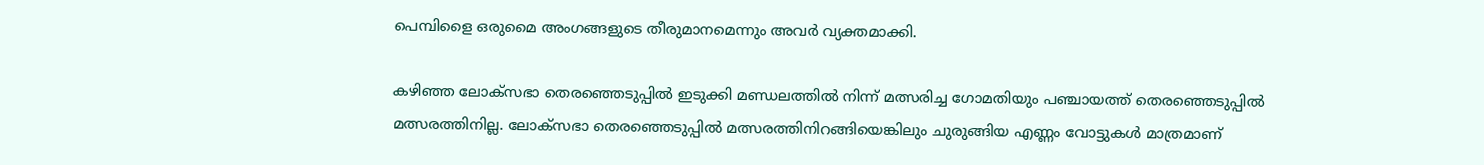പെമ്പിളൈ ഒരുമൈ അംഗങ്ങളുടെ തീരുമാനമെന്നും അവര്‍ വ്യക്തമാക്കി.

കഴിഞ്ഞ ലോക്സഭാ തെരഞ്ഞെടുപ്പില്‍ ഇടുക്കി മണ്ഡലത്തില്‍ നിന്ന് മത്സരിച്ച ഗോമതിയും പഞ്ചായത്ത് തെരഞ്ഞെടുപ്പില്‍ മത്സരത്തിനില്ല. ലോക്സഭാ തെരഞ്ഞെടുപ്പില്‍ മത്സരത്തിനിറങ്ങിയെങ്കിലും ചുരുങ്ങിയ എണ്ണം വോട്ടുകള്‍ മാത്രമാണ്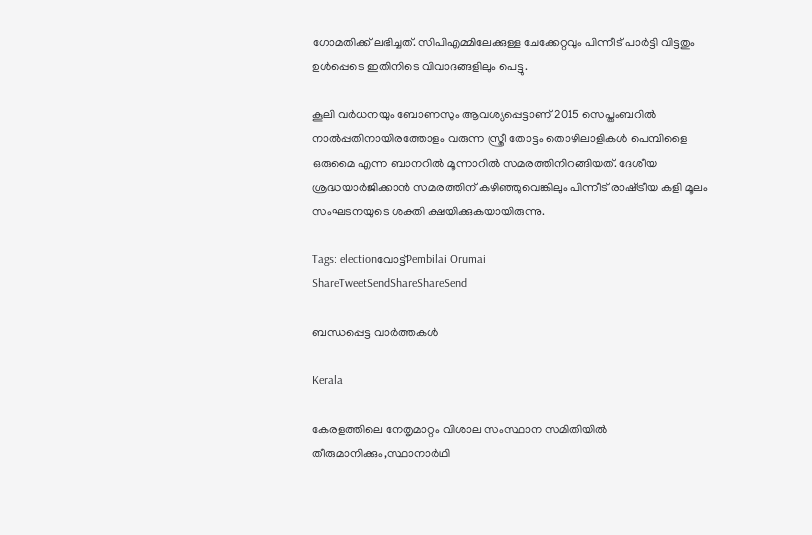ഗോമതിക്ക് ലഭിച്ചത്. സിപിഎമ്മിലേക്കുള്ള ചേക്കേറ്റവും പിന്നീട് പാര്‍ട്ടി വിട്ടതും ഉള്‍പ്പെടെ ഇതിനിടെ വിവാദങ്ങളിലും പെട്ടു.

കൂലി വര്‍ധനയും ബോണസും ആവശ്യപ്പെട്ടാണ് 2015 സെപ്തംബറില്‍ നാല്‍പ്പതിനായിരത്തോളം വരുന്ന സ്ത്രീ തോട്ടം തൊഴിലാളികള്‍ പെമ്പിളൈ ഒരുമൈ എന്ന ബാനറില്‍ മൂന്നാറില്‍ സമരത്തിനിറങ്ങിയത്. ദേശീയ ശ്രദ്ധയാര്‍ജിക്കാന്‍ സമരത്തിന് കഴിഞ്ഞുവെങ്കിലും പിന്നീട് രാഷ്‌ട്രീയ കളി മൂലം സംഘടനയുടെ ശക്തി ക്ഷയിക്കുകയായിരുന്നു.

Tags: electionവോട്ട്Pembilai Orumai
ShareTweetSendShareShareSend

ബന്ധപ്പെട്ട വാര്‍ത്തകള്‍

Kerala

കേരളത്തിലെ നേതൃമാറ്റം വിശാല സംസ്ഥാന സമിതിയില്‍ തീരുമാനിക്കും,സ്ഥാനാര്‍ഥി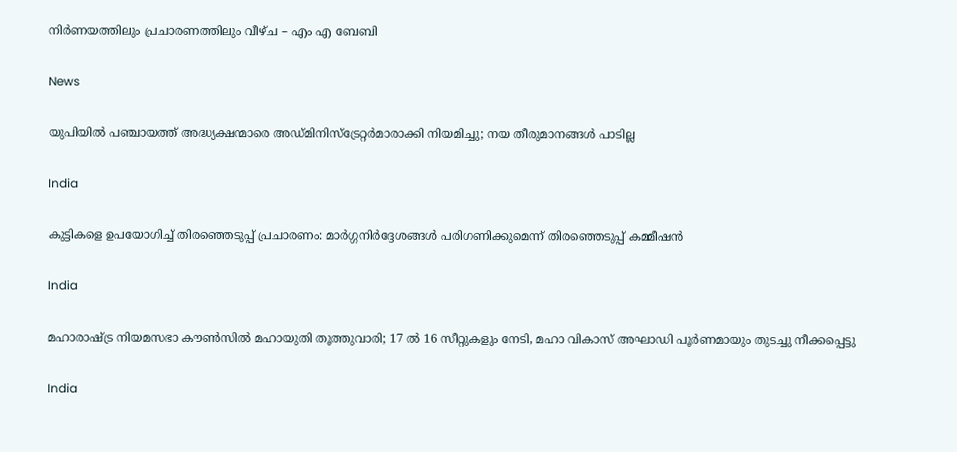നിര്‍ണയത്തിലും പ്രചാരണത്തിലും വീഴ്ച – എം എ ബേബി

News

യുപിയിൽ പഞ്ചായത്ത് അദ്ധ്യക്ഷന്മാരെ അഡ്മിനിസ്‌ട്രേറ്റർമാരാക്കി നിയമിച്ചു; നയ തീരുമാനങ്ങൾ പാടില്ല

India

കുട്ടികളെ ഉപയോഗിച്ച് തിരഞ്ഞെടുപ്പ് പ്രചാരണം: മാര്‍ഗ്ഗനിര്‍ദ്ദേശങ്ങള്‍ പരിഗണിക്കുമെന്ന് തിരഞ്ഞെടുപ്പ് കമ്മീഷന്‍

India

മഹാരാഷ്‌ട്ര നിയമസഭാ കൗൺസിൽ മഹായുതി തൂത്തുവാരി; 17 ൽ 16 സീറ്റുകളും നേടി, മഹാ വികാസ് അഘാഡി പൂർണമായും തുടച്ചു നീക്കപ്പെട്ടു

India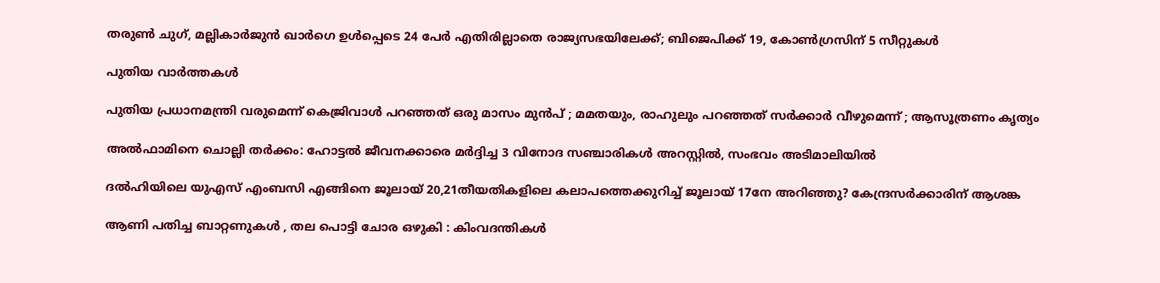തരുൺ ചുഗ്, മല്ലികാർജുൻ ഖാർഗെ ഉൾപ്പെടെ 24 പേർ എതിരില്ലാതെ രാജ്യസഭയിലേക്ക്; ബിജെപിക്ക് 19, കോണ്‍ഗ്രസിന് 5 സീറ്റുകള്‍

പുതിയ വാര്‍ത്തകള്‍

പുതിയ പ്രധാനമന്ത്രി വരുമെന്ന് കെജ്രിവാൾ പറഞ്ഞത് ഒരു മാസം മുൻപ് ; മമതയും, രാഹുലും പറഞ്ഞത് സർക്കാർ വീഴുമെന്ന് ; ആസൂത്രണം കൃത്യം

അല്‍ഫാമിനെ ചൊല്ലി തര്‍ക്കം: ഹോട്ടല്‍ ജീവനക്കാരെ മര്‍ദ്ദിച്ച 3 വിനോദ സഞ്ചാരികള്‍ അറസ്റ്റില്‍, സംഭവം അടിമാലിയില്‍

ദല്‍ഹിയിലെ യുഎസ് എംബസി എങ്ങിനെ ജൂലായ് 20,21തീയതികളിലെ കലാപത്തെക്കുറിച്ച് ജൂലായ് 17നേ അറിഞ്ഞു? കേന്ദ്രസര്‍ക്കാരിന് ആശങ്ക

ആണി പതിച്ച ബാറ്റണുകൾ , തല പൊട്ടി ചോര ഒഴുകി : കിംവദന്തികൾ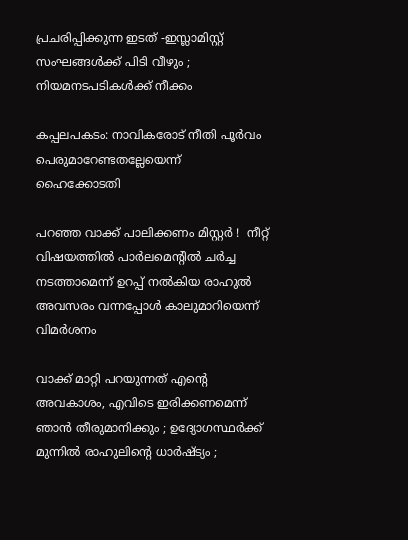പ്രചരിപ്പിക്കുന്ന ഇടത് -ഇസ്ലാമിസ്റ്റ് സംഘങ്ങൾക്ക് പിടി വീഴും ; നിയമനടപടികൾക്ക് നീക്കം

കപ്പലപകടം: നാവികരോട് നീതി പൂര്‍വം പെരുമാറേണ്ടതല്ലേയെന്ന് ഹൈക്കോടതി

പറഞ്ഞ വാക്ക് പാലിക്കണം മിസ്റ്റർ !  നീറ്റ് വിഷയത്തിൽ പാർലമെന്റിൽ ചർച്ച നടത്താമെന്ന് ഉറപ്പ് നൽകിയ രാഹുൽ അവസരം വന്നപ്പോൾ കാലുമാറിയെന്ന് വിമർശനം

വാക്ക് മാറ്റി പറയുന്നത് എന്റെ അവകാശം, എവിടെ ഇരിക്കണമെന്ന് ഞാൻ തീരുമാനിക്കും ; ഉദ്യോഗസ്ഥർക്ക് മുന്നിൽ രാഹുലിന്റെ ധാർഷ്ട്യം ;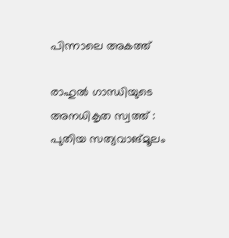പിന്നാലെ അകത്ത്

രാഹുല്‍ ഗാന്ധിയുടെ അനധികൃത സ്വത്ത് : പുതിയ സത്യവാങ്മൂലം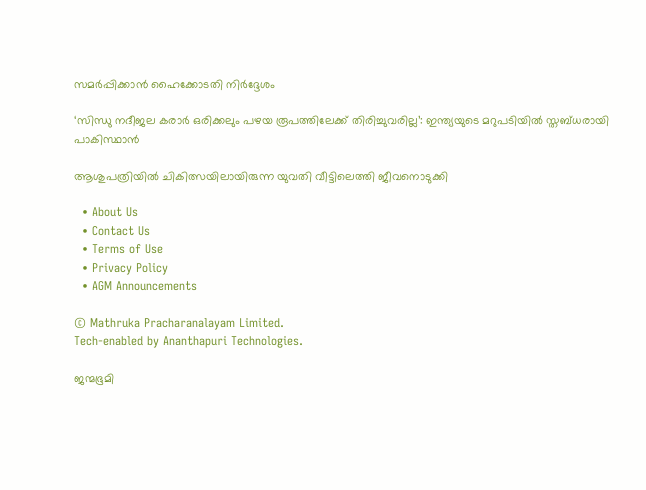സമര്‍പ്പിക്കാന്‍ ഹൈക്കോടതി നിര്‍ദ്ദേശം

‘സിന്ധു നദീജല കരാർ ഒരിക്കലും പഴയ രൂപത്തിലേക്ക് തിരിച്ചുവരില്ല’: ഇന്ത്യയുടെ മറുപടിയിൽ സ്തബ്ധരായി പാകിസ്ഥാൻ

ആശുപത്രിയില്‍ ചികിത്സയിലായിരുന്ന യുവതി വീട്ടിലെത്തി ജീവനൊടുക്കി

  • About Us
  • Contact Us
  • Terms of Use
  • Privacy Policy
  • AGM Announcements

© Mathruka Pracharanalayam Limited.
Tech-enabled by Ananthapuri Technologies.

ജന്മഭൂമി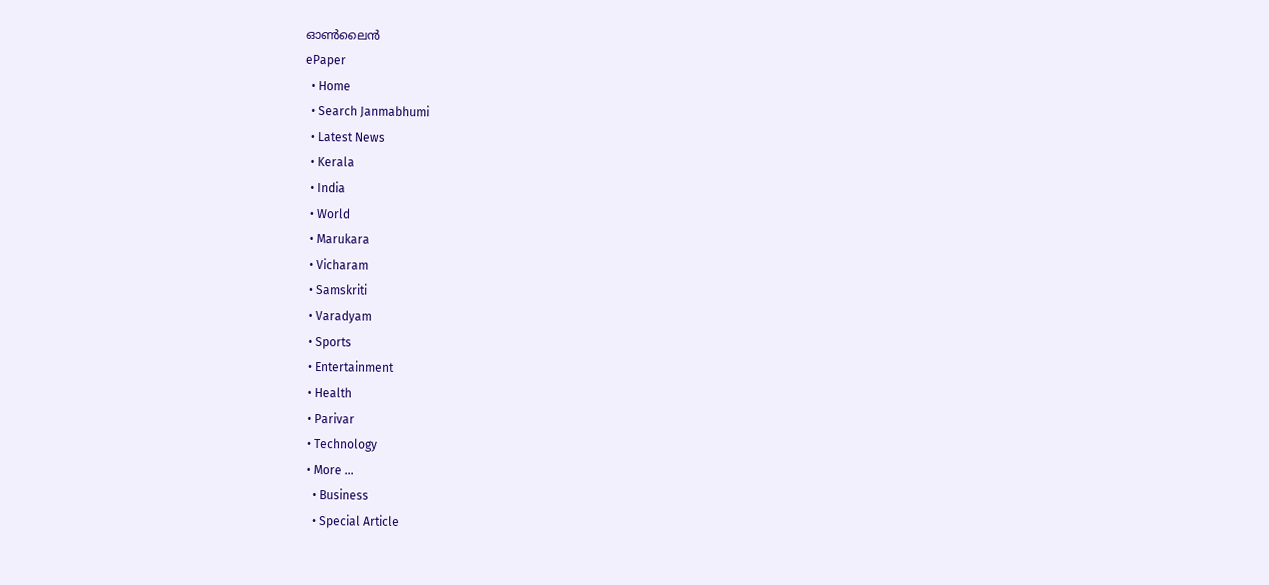ഓണ്‍ലൈന്‍
ePaper
  • Home
  • Search Janmabhumi
  • Latest News
  • Kerala
  • India
  • World
  • Marukara
  • Vicharam
  • Samskriti
  • Varadyam
  • Sports
  • Entertainment
  • Health
  • Parivar
  • Technology
  • More …
    • Business
    • Special Article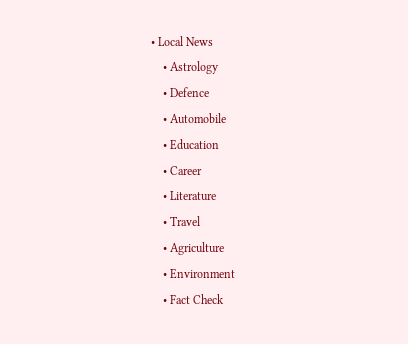• Local News
    • Astrology
    • Defence
    • Automobile
    • Education
    • Career
    • Literature
    • Travel
    • Agriculture
    • Environment
    • Fact Check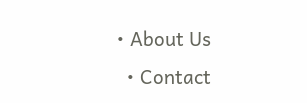• About Us
  • Contact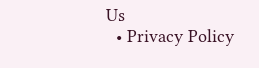Us
  • Privacy Policy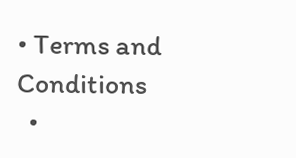• Terms and Conditions
  •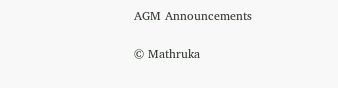AGM Announcements

© Mathruka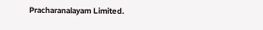Pracharanalayam Limited.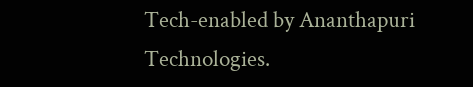Tech-enabled by Ananthapuri Technologies.